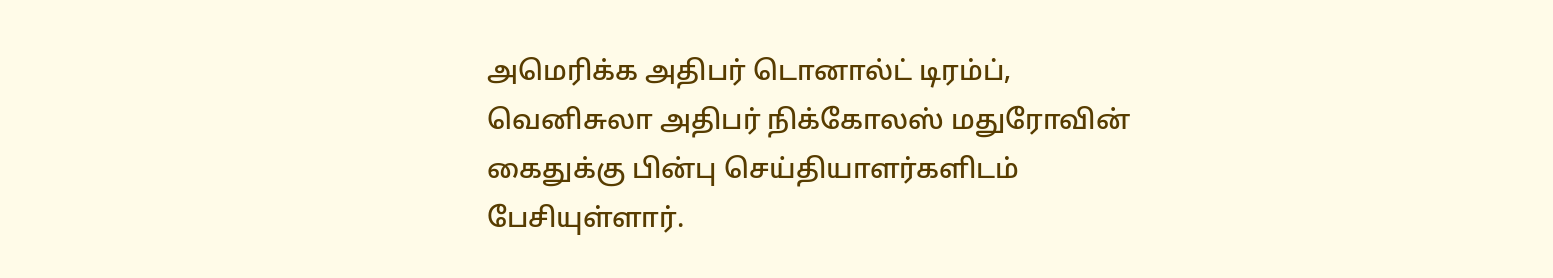அமெரிக்க அதிபர் டொனால்ட் டிரம்ப், வெனிசுலா அதிபர் நிக்கோலஸ் மதுரோவின் கைதுக்கு பின்பு செய்தியாளர்களிடம் பேசியுள்ளார்.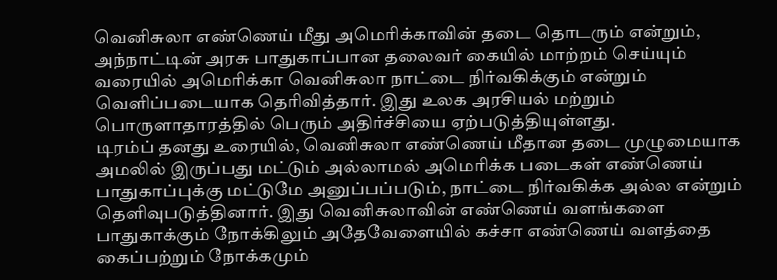வெனிசுலா எண்ணெய் மீது அமெரிக்காவின் தடை தொடரும் என்றும், அந்நாட்டின் அரசு பாதுகாப்பான தலைவர் கையில் மாற்றம் செய்யும் வரையில் அமெரிக்கா வெனிசுலா நாட்டை நிர்வகிக்கும் என்றும் வெளிப்படையாக தெரிவித்தார். இது உலக அரசியல் மற்றும் பொருளாதாரத்தில் பெரும் அதிர்ச்சியை ஏற்படுத்தியுள்ளது.
டிரம்ப் தனது உரையில், வெனிசுலா எண்ணெய் மீதான தடை முழுமையாக அமலில் இருப்பது மட்டும் அல்லாமல் அமெரிக்க படைகள் எண்ணெய் பாதுகாப்புக்கு மட்டுமே அனுப்பப்படும், நாட்டை நிர்வகிக்க அல்ல என்றும் தெளிவுபடுத்தினார். இது வெனிசுலாவின் எண்ணெய் வளங்களை பாதுகாக்கும் நோக்கிலும் அதேவேளையில் கச்சா எண்ணெய் வளத்தை கைப்பற்றும் நோக்கமும்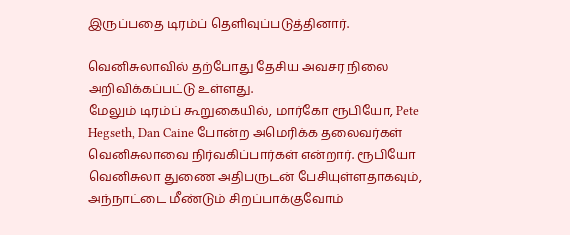இருப்பதை டிரம்ப் தெளிவுப்படுத்தினார்.

வெனிசுலாவில் தற்போது தேசிய அவசர நிலை அறிவிக்கப்பட்டு உள்ளது.
மேலும் டிரம்ப் கூறுகையில், மார்கோ ரூபியோ, Pete Hegseth, Dan Caine போன்ற அமெரிக்க தலைவர்கள் வெனிசுலாவை நிர்வகிப்பார்கள் என்றார். ரூபியோ வெனிசுலா துணை அதிபருடன் பேசியுள்ளதாகவும், அந்நாட்டை மீண்டும் சிறப்பாக்குவோம்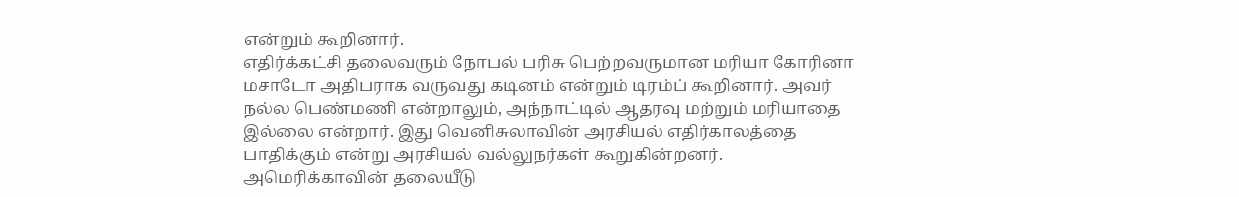என்றும் கூறினார்.
எதிர்க்கட்சி தலைவரும் நோபல் பரிசு பெற்றவருமான மரியா கோரினா மசாடோ அதிபராக வருவது கடினம் என்றும் டிரம்ப் கூறினார். அவர் நல்ல பெண்மணி என்றாலும், அந்நாட்டில் ஆதரவு மற்றும் மரியாதை இல்லை என்றார். இது வெனிசுலாவின் அரசியல் எதிர்காலத்தை பாதிக்கும் என்று அரசியல் வல்லுநர்கள் கூறுகின்றனர்.
அமெரிக்காவின் தலையீடு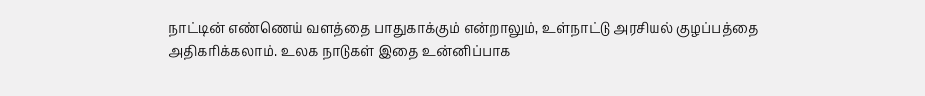நாட்டின் எண்ணெய் வளத்தை பாதுகாக்கும் என்றாலும், உள்நாட்டு அரசியல் குழப்பத்தை அதிகரிக்கலாம். உலக நாடுகள் இதை உன்னிப்பாக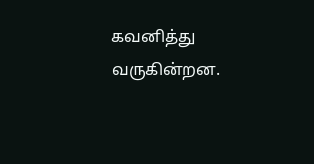கவனித்து வருகின்றன.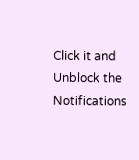Click it and Unblock the Notifications